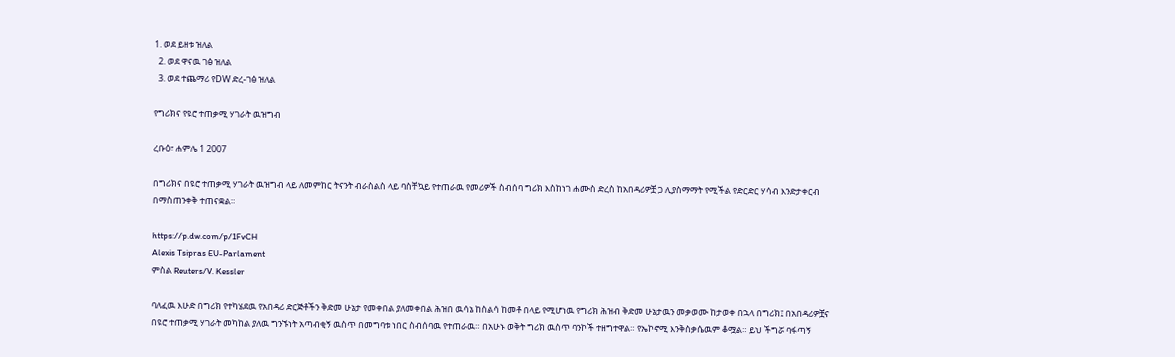1. ወደ ይዘቱ ዝለል
  2. ወደ ዋናዉ ገፅ ዝለል
  3. ወደ ተጨማሪ የDW ድረ-ገፅ ዝለል

የግሪክና የዩሮ ተጠቃሚ ሃገራት ዉዝግብ

ረቡዕ፣ ሐምሌ 1 2007

በግሪክና በዩሮ ተጠቃሚ ሃገራት ዉዝግብ ላይ ለመምከር ትናንት ብራስልስ ላይ ባስቸኳይ የተጠራዉ የመሪዎች ስብሰባ ግሪክ እስከነገ ሐሙስ ድረስ ከአበዳሪዎቿ ጋ ሊያስማማት የሚችል የድርድር ሃሳብ እንድታቀርብ በማስጠንቀቅ ተጠናቋል።

https://p.dw.com/p/1FvCH
Alexis Tsipras EU-Parlament
ምስል Reuters/V. Kessler

ባለፈዉ እሁድ በግሪክ የተካሄደዉ የአበዳሪ ድርጅቶችን ቅድመ ሁኔታ የመቀበል ያለመቀበል ሕዝበ ዉሳኔ ከስልሳ ከመቶ በላይ የሚሆነዉ የግሪክ ሕዝብ ቅድመ ሁኔታዉን መቃወሙ ከታወቀ በኋላ በግሪክ፤ በአበዳሪዎቿና በዩሮ ተጠቃሚ ሃገራት መካከል ያለዉ ግንኙነት አጣብቂኝ ዉስጥ በመግባቱ ነበር ስብሰባዉ የተጠራዉ። በአሁኑ ወቅት ግሪክ ዉስጥ ባንኮች ተዘግተዋል። የኤኮኖሚ እንቅስቃሴዉም ቆሟል። ይህ ችግሯ ባፋጣኝ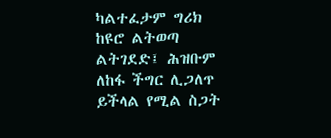ካልተፈታም ግሪክ ከዩሮ ልትወጣ ልትገደድ፤ ሕዝቡም ለከፋ ችግር ሊጋለጥ ይችላል የሚል ስጋት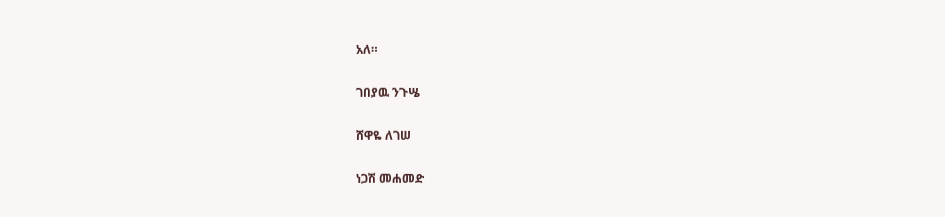አለ።

ገበያዉ ንጉሤ

ሸዋዬ ለገሠ

ነጋሽ መሐመድ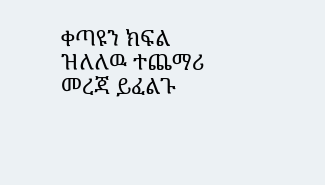ቀጣዩን ክፍል ዝለለዉ ተጨማሪ መረጃ ይፈልጉ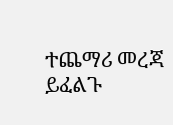ተጨማሪ መረጃ ይፈልጉ